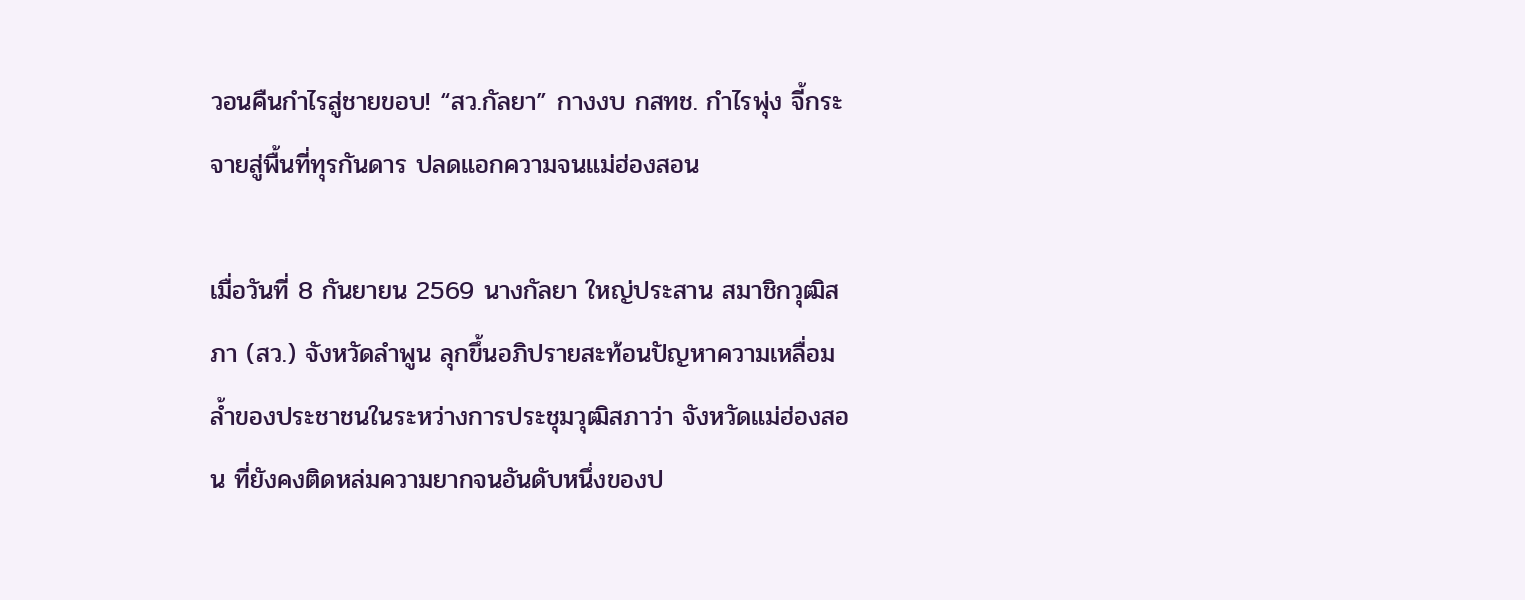วอนคืนกำไรสู่ชายขอบ! “สว.กัลยา” กางงบ กสทช. กำไรพุ่ง จี้กระจายสู่พื้นที่ทุรกันดาร ปลดแอกความจนแม่ฮ่องสอน

เมื่อวันที่ 8 กันยายน 2569 นางกัลยา ใหญ่ประสาน สมาชิกวุฒิสภา (สว.) จังหวัดลำพูน ลุกขึ้นอภิปรายสะท้อนปัญหาความเหลื่อมล้ำของประชาชนในระหว่างการประชุมวุฒิสภาว่า จังหวัดแม่ฮ่องสอน ที่ยังคงติดหล่มความยากจนอันดับหนึ่งของป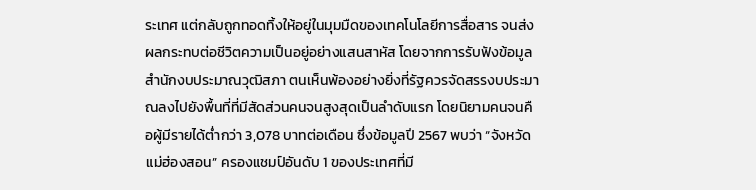ระเทศ แต่กลับถูกทอดทิ้งให้อยู่ในมุมมืดของเทคโนโลยีการสื่อสาร จนส่งผลกระทบต่อชีวิตความเป็นอยู่อย่างแสนสาหัส โดยจากการรับฟังข้อมูลสำนักงบประมาณวุฒิสภา ตนเห็นพ้องอย่างยิ่งที่รัฐควรจัดสรรงบประมาณลงไปยังพื้นที่ที่มีสัดส่วนคนจนสูงสุดเป็นลำดับแรก โดยนิยามคนจนคือผู้มีรายได้ต่ำกว่า 3,078 บาทต่อเดือน ซึ่งข้อมูลปี 2567 พบว่า “จังหวัดแม่ฮ่องสอน” ครองแชมป์อันดับ 1 ของประเทศที่มี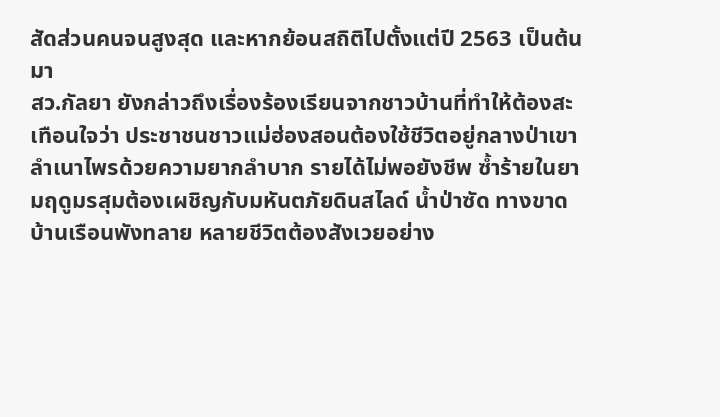สัดส่วนคนจนสูงสุด และหากย้อนสถิติไปตั้งแต่ปี 2563 เป็นต้นมา
สว.กัลยา ยังกล่าวถึงเรื่องร้องเรียนจากชาวบ้านที่ทำให้ต้องสะเทือนใจว่า ประชาชนชาวแม่ฮ่องสอนต้องใช้ชีวิตอยู่กลางป่าเขาลำเนาไพรด้วยความยากลำบาก รายได้ไม่พอยังชีพ ซ้ำร้ายในยามฤดูมรสุมต้องเผชิญกับมหันตภัยดินสไลด์ น้ำป่าซัด ทางขาด บ้านเรือนพังทลาย หลายชีวิตต้องสังเวยอย่าง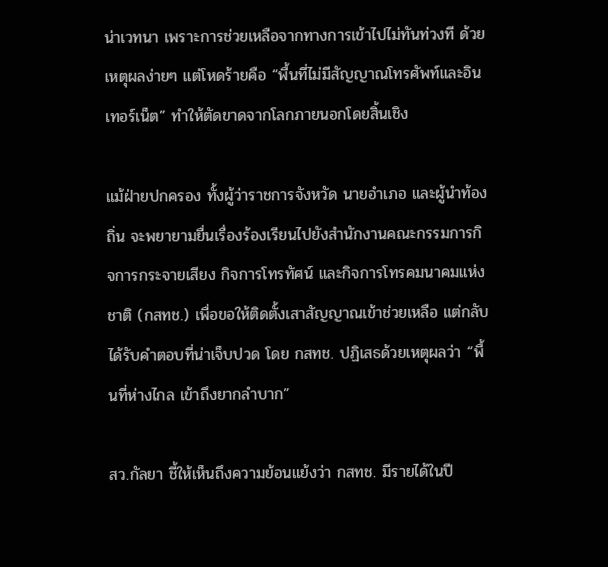น่าเวทนา เพราะการช่วยเหลือจากทางการเข้าไปไม่ทันท่วงที ด้วยเหตุผลง่ายๆ แต่โหดร้ายคือ “พื้นที่ไม่มีสัญญาณโทรศัพท์และอินเทอร์เน็ต” ทำให้ตัดขาดจากโลกภายนอกโดยสิ้นเชิง

แม้ฝ่ายปกครอง ทั้งผู้ว่าราชการจังหวัด นายอำเภอ และผู้นำท้องถิ่น จะพยายามยื่นเรื่องร้องเรียนไปยังสำนักงานคณะกรรมการกิจการกระจายเสียง กิจการโทรทัศน์ และกิจการโทรคมนาคมแห่งชาติ (กสทช.) เพื่อขอให้ติดตั้งเสาสัญญาณเข้าช่วยเหลือ แต่กลับได้รับคำตอบที่น่าเจ็บปวด โดย กสทช. ปฏิเสธด้วยเหตุผลว่า “พื้นที่ห่างไกล เข้าถึงยากลำบาก”

สว.กัลยา ชี้ให้เห็นถึงความย้อนแย้งว่า กสทช. มีรายได้ในปี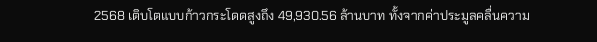2568 เติบโตแบบก้าวกระโดดสูงถึง 49,930.56 ล้านบาท ทั้งจากค่าประมูลคลื่นความ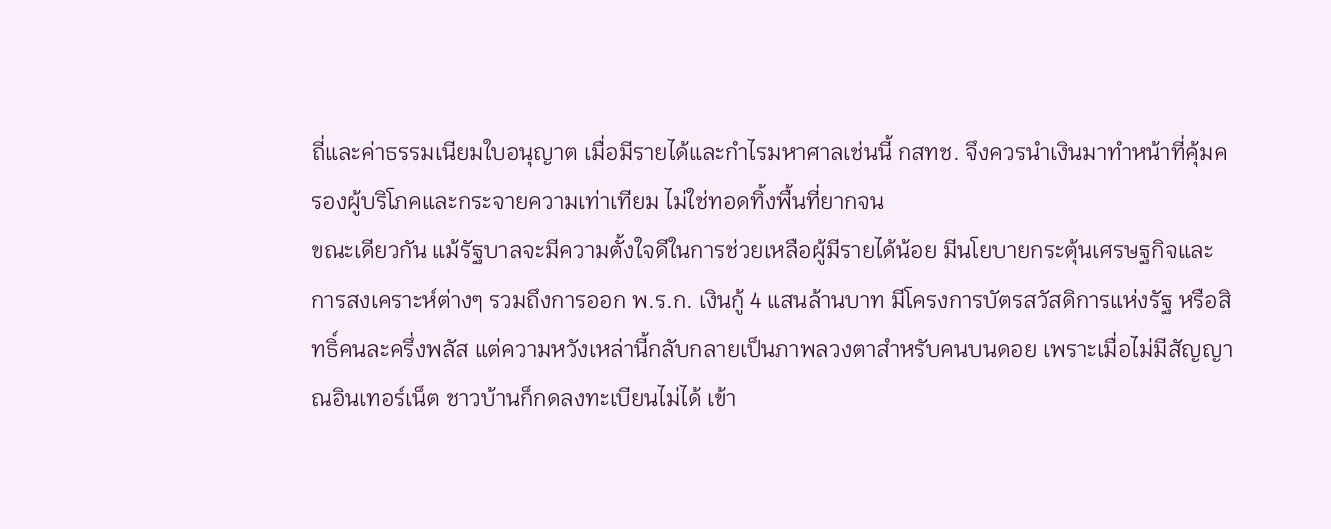ถี่และค่าธรรมเนียมใบอนุญาต เมื่อมีรายได้และกำไรมหาศาลเช่นนี้ กสทช. จึงควรนำเงินมาทำหน้าที่คุ้มครองผู้บริโภคและกระจายความเท่าเทียม ไม่ใช่ทอดทิ้งพื้นที่ยากจน
ขณะเดียวกัน แม้รัฐบาลจะมีความตั้งใจดีในการช่วยเหลือผู้มีรายได้น้อย มีนโยบายกระตุ้นเศรษฐกิจและการสงเคราะห์ต่างๆ รวมถึงการออก พ.ร.ก. เงินกู้ 4 แสนล้านบาท มีโครงการบัตรสวัสดิการแห่งรัฐ หรือสิทธิ์คนละครึ่งพลัส แต่ความหวังเหล่านี้กลับกลายเป็นภาพลวงตาสำหรับคนบนดอย เพราะเมื่อไม่มีสัญญาณอินเทอร์เน็ต ชาวบ้านก็กดลงทะเบียนไม่ได้ เข้า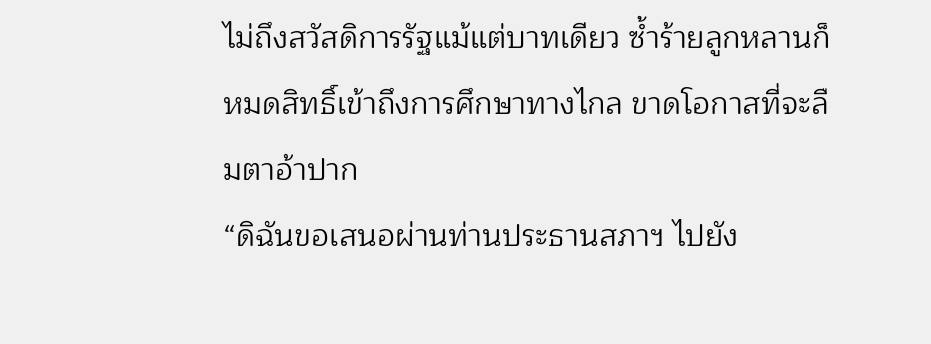ไม่ถึงสวัสดิการรัฐแม้แต่บาทเดียว ซ้ำร้ายลูกหลานก็หมดสิทธิ์เข้าถึงการศึกษาทางไกล ขาดโอกาสที่จะลืมตาอ้าปาก
“ดิฉันขอเสนอผ่านท่านประธานสภาฯ ไปยัง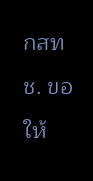กสทช. ขอให้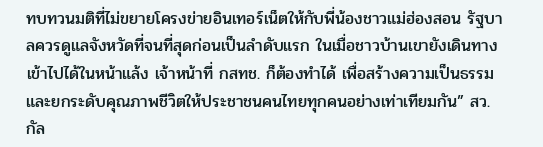ทบทวนมติที่ไม่ขยายโครงข่ายอินเทอร์เน็ตให้กับพี่น้องชาวแม่ฮ่องสอน รัฐบาลควรดูแลจังหวัดที่จนที่สุดก่อนเป็นลำดับแรก ในเมื่อชาวบ้านเขายังเดินทางเข้าไปได้ในหน้าแล้ง เจ้าหน้าที่ กสทช. ก็ต้องทำได้ เพื่อสร้างความเป็นธรรมและยกระดับคุณภาพชีวิตให้ประชาชนคนไทยทุกคนอย่างเท่าเทียมกัน” สว.กัล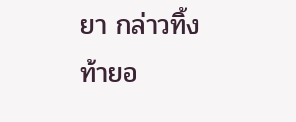ยา กล่าวทิ้งท้ายอ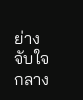ย่างจับใจกลาง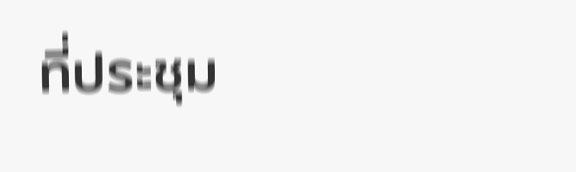ที่ประชุม